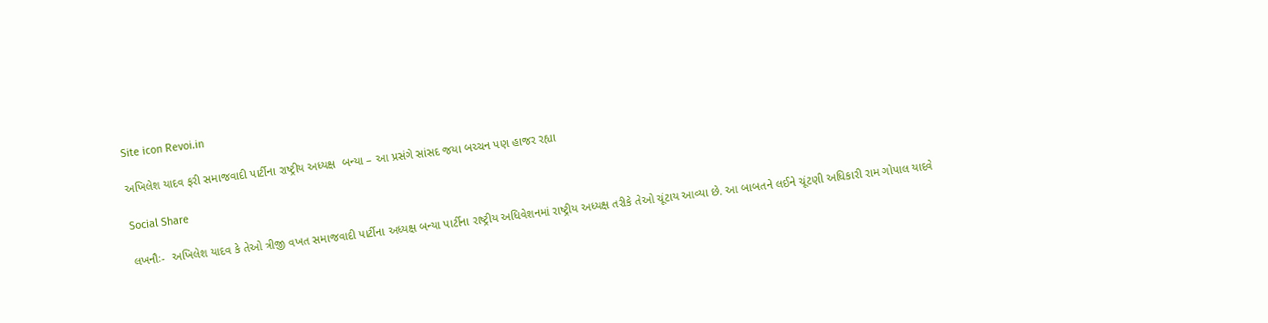Site icon Revoi.in

અખિલેશ યાદવ ફરી સમાજવાદી પાર્ટીના રાષ્ટ્રીય અધ્યક્ષ  બન્યા – આ પ્રસંગે સાંસદ જયા બચ્ચન પણ હાજર રહ્યા

Social Share

લખનૌઃ-  અખિલેશ યાદવ કે તેઓ ત્રીજી વખત સમાજવાદી પાર્ટીના અધ્યક્ષ બન્યા પાર્ટીના રાષ્ટ્રીય અધિવેશનમાં રાષ્ટ્રીય અધ્યક્ષ તરીકે તેઓ ચૂંટાય આવ્યા છે. આ બાબતને લઈને ચૂંટણી અધિકારી રામ ગોપાલ યાદવે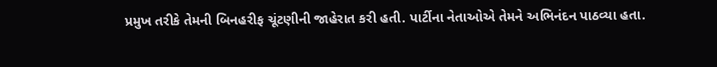પ્રમુખ તરીકે તેમની બિનહરીફ ચૂંટણીની જાહેરાત કરી હતી. પાર્ટીના નેતાઓએ તેમને અભિનંદન પાઠવ્યા હતા.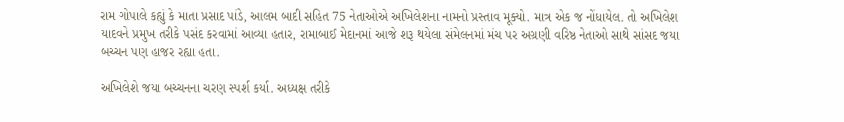રામ ગોપાલે કહ્યું કે માતા પ્રસાદ પાંડે, આલમ બાદી સહિત 75 નેતાઓએ અખિલેશના નામનો પ્રસ્તાવ મૂક્યો. માત્ર એક જ નોંધાયેલ. તો અખિલેશ યાદવને પ્રમુખ તરીકે પસંદ કરવામાં આવ્યા હતાર, રામાબાઈ મેદાનમાં આજે શરૂ થયેલા સંમેલનમાં મંચ પર અગ્રણી વરિષ્ઠ નેતાઓ સાથે સાંસદ જયા બચ્ચન પણ હાજર રહ્યા હતા.

અખિલેશે જયા બચ્ચનના ચરણ સ્પર્શ કર્યા. અધ્યક્ષ તરીકે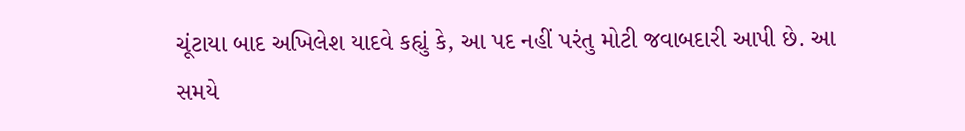ચૂંટાયા બાદ અખિલેશ યાદવે કહ્યું કે, આ પદ નહીં પરંતુ મોટી જવાબદારી આપી છે. આ સમયે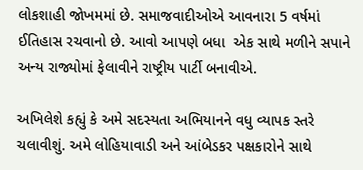લોકશાહી જોખમમાં છે. સમાજવાદીઓએ આવનારા 5 વર્ષમાં ઈતિહાસ રચવાનો છે. આવો આપણે બધા  એક સાથે મળીને સપાને અન્ય રાજ્યોમાં ફેલાવીને રાષ્ટ્રીય પાર્ટી બનાવીએ.

અખિલેશે કહ્યું કે અમે સદસ્યતા અભિયાનને વધુ વ્યાપક સ્તરે ચલાવીશું. અમે લોહિયાવાડી અને આંબેડકર પક્ષકારોને સાથે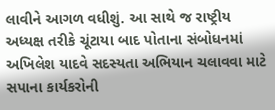લાવીને આગળ વધીશું. આ સાથે જ રાષ્ટ્રીય અધ્યક્ષ તરીકે ચૂંટાયા બાદ પોતાના સંબોધનમાં અખિલેશ યાદવે સદસ્યતા અભિયાન ચલાવવા માટે સપાના કાર્યકરોની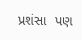પ્રશંસા  પણ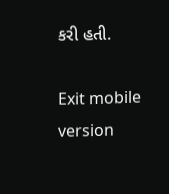કરી હતી.

Exit mobile version